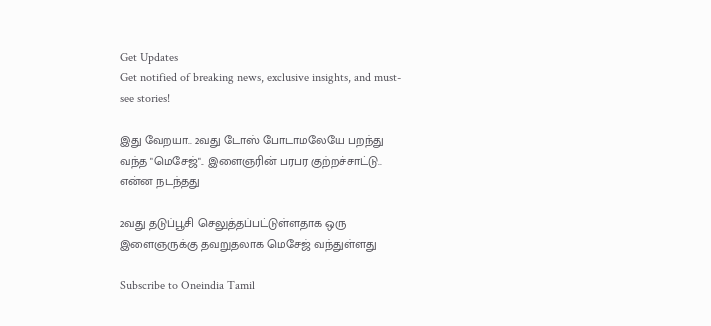Get Updates
Get notified of breaking news, exclusive insights, and must-see stories!

இது வேறயா.. 2வது டோஸ் போடாமலேயே பறந்து வந்த "மெசேஜ்".. இளைஞரின் பரபர குற்றச்சாட்டு.. என்ன நடந்தது

2வது தடுப்பூசி செலுத்தப்பட்டுள்ளதாக ஒரு இளைஞருக்கு தவறுதலாக மெசேஜ் வந்துள்ளது

Subscribe to Oneindia Tamil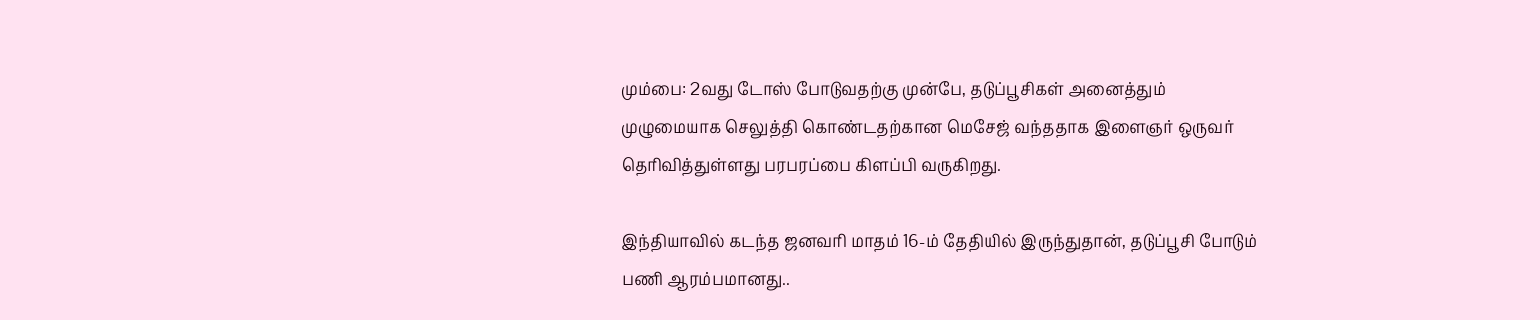மும்பை: 2வது டோஸ் போடுவதற்கு முன்பே, தடுப்பூசிகள் அனைத்தும் முழுமையாக செலுத்தி கொண்டதற்கான மெசேஜ் வந்ததாக இளைஞர் ஒருவர் தெரிவித்துள்ளது பரபரப்பை கிளப்பி வருகிறது.

இந்தியாவில் கடந்த ஜனவரி மாதம் 16-ம் தேதியில் இருந்துதான், தடுப்பூசி போடும் பணி ஆரம்பமானது..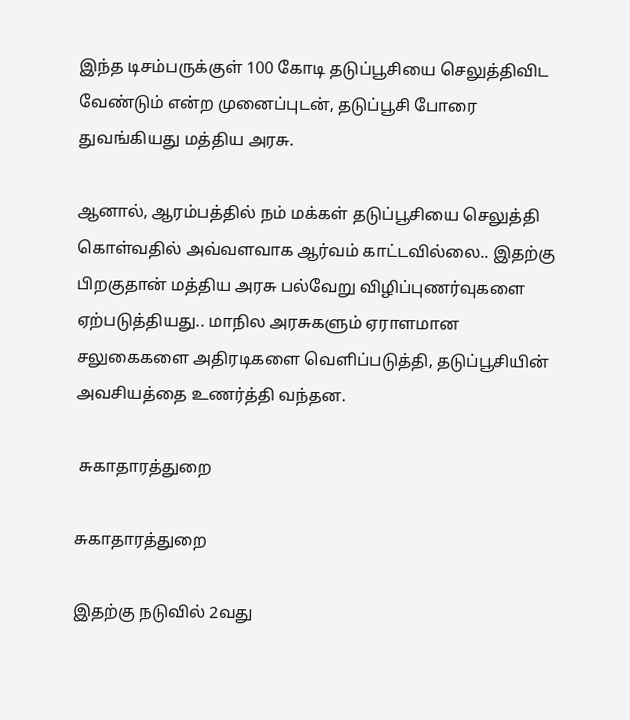இந்த டிசம்பருக்குள் 100 கோடி தடுப்பூசியை செலுத்திவிட வேண்டும் என்ற முனைப்புடன், தடுப்பூசி போரை துவங்கியது மத்திய அரசு.

ஆனால், ஆரம்பத்தில் நம் மக்கள் தடுப்பூசியை செலுத்தி கொள்வதில் அவ்வளவாக ஆர்வம் காட்டவில்லை.. இதற்கு பிறகுதான் மத்திய அரசு பல்வேறு விழிப்புணர்வுகளை ஏற்படுத்தியது.. மாநில அரசுகளும் ஏராளமான சலுகைகளை அதிரடிகளை வெளிப்படுத்தி, தடுப்பூசியின் அவசியத்தை உணர்த்தி வந்தன.

 சுகாதாரத்துறை

சுகாதாரத்துறை

இதற்கு நடுவில் 2வது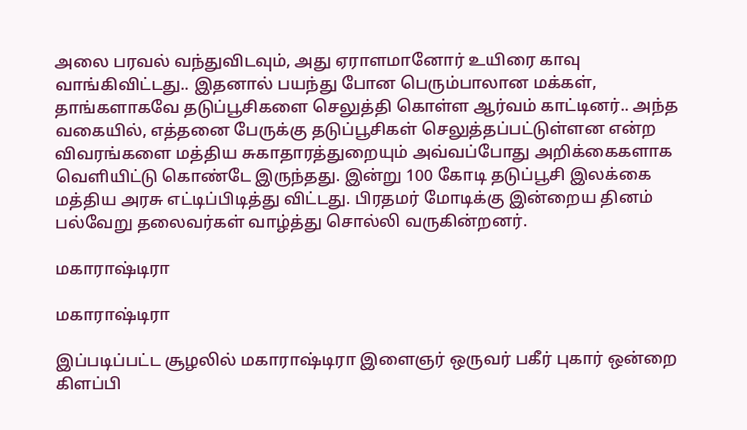அலை பரவல் வந்துவிடவும், அது ஏராளமானோர் உயிரை காவு வாங்கிவிட்டது.. இதனால் பயந்து போன பெரும்பாலான மக்கள், தாங்களாகவே தடுப்பூசிகளை செலுத்தி கொள்ள ஆர்வம் காட்டினர்.. அந்த வகையில், எத்தனை பேருக்கு தடுப்பூசிகள் செலுத்தப்பட்டுள்ளன என்ற விவரங்களை மத்திய சுகாதாரத்துறையும் அவ்வப்போது அறிக்கைகளாக வெளியிட்டு கொண்டே இருந்தது. இன்று 100 கோடி தடுப்பூசி இலக்கை மத்திய அரசு எட்டிப்பிடித்து விட்டது. பிரதமர் மோடிக்கு இன்றைய தினம் பல்வேறு தலைவர்கள் வாழ்த்து சொல்லி வருகின்றனர்.

மகாராஷ்டிரா

மகாராஷ்டிரா

இப்படிப்பட்ட சூழலில் மகாராஷ்டிரா இளைஞர் ஒருவர் பகீர் புகார் ஒன்றை கிளப்பி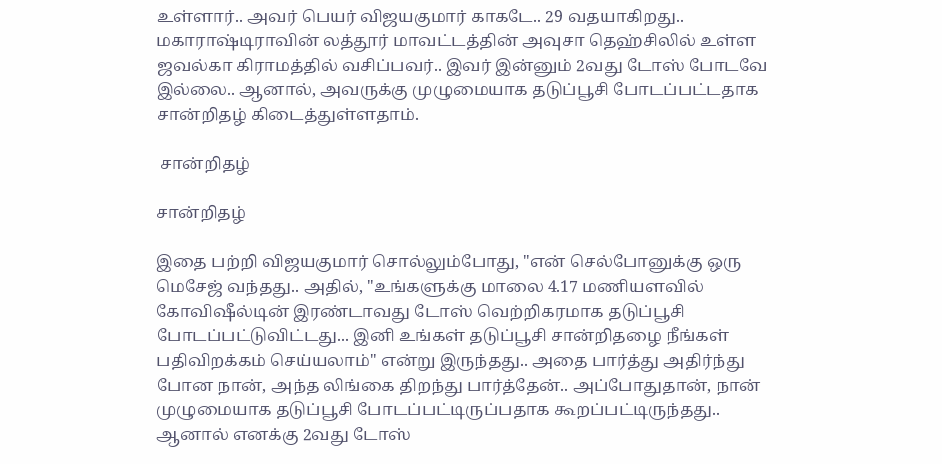உள்ளார்.. அவர் பெயர் விஜயகுமார் காகடே.. 29 வதயாகிறது.. மகாராஷ்டிராவின் லத்தூர் மாவட்டத்தின் அவுசா தெஹ்சிலில் உள்ள ஜவல்கா கிராமத்தில் வசிப்பவர்.. இவர் இன்னும் 2வது டோஸ் போடவே இல்லை.. ஆனால், அவருக்கு முழுமையாக தடுப்பூசி போடப்பட்டதாக சான்றிதழ் கிடைத்துள்ளதாம்.

 சான்றிதழ்

சான்றிதழ்

இதை பற்றி விஜயகுமார் சொல்லும்போது, "என் செல்போனுக்கு ஒரு மெசேஜ் வந்தது.. அதில், "உங்களுக்கு மாலை 4.17 மணியளவில் கோவிஷீல்டின் இரண்டாவது டோஸ் வெற்றிகரமாக தடுப்பூசி போடப்பட்டுவிட்டது... இனி உங்கள் தடுப்பூசி சான்றிதழை நீங்கள் பதிவிறக்கம் செய்யலாம்" என்று இருந்தது.. அதை பார்த்து அதிர்ந்து போன நான், அந்த லிங்கை திறந்து பார்த்தேன்.. அப்போதுதான், நான் முழுமையாக தடுப்பூசி போடப்பட்டிருப்பதாக கூறப்பட்டிருந்தது.. ஆனால் எனக்கு 2வது டோஸ்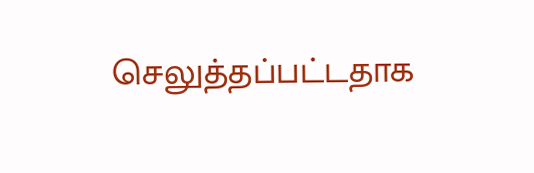செலுத்தப்பட்டதாக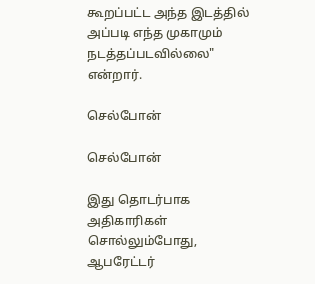கூறப்பட்ட அந்த இடத்தில் அப்படி எந்த முகாமும் நடத்தப்படவில்லை" என்றார்.

செல்போன்

செல்போன்

இது தொடர்பாக அதிகாரிகள் சொல்லும்போது, ஆபரேட்டர்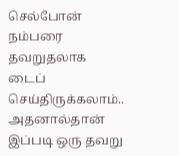செல்போன் நம்பரை தவறுதலாக டைப் செய்திருக்கலாம்.. அதனால்தான் இப்படி ஒரு தவறு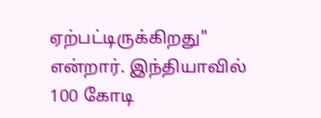ஏற்பட்டிருக்கிறது" என்றார். இந்தியாவில் 100 கோடி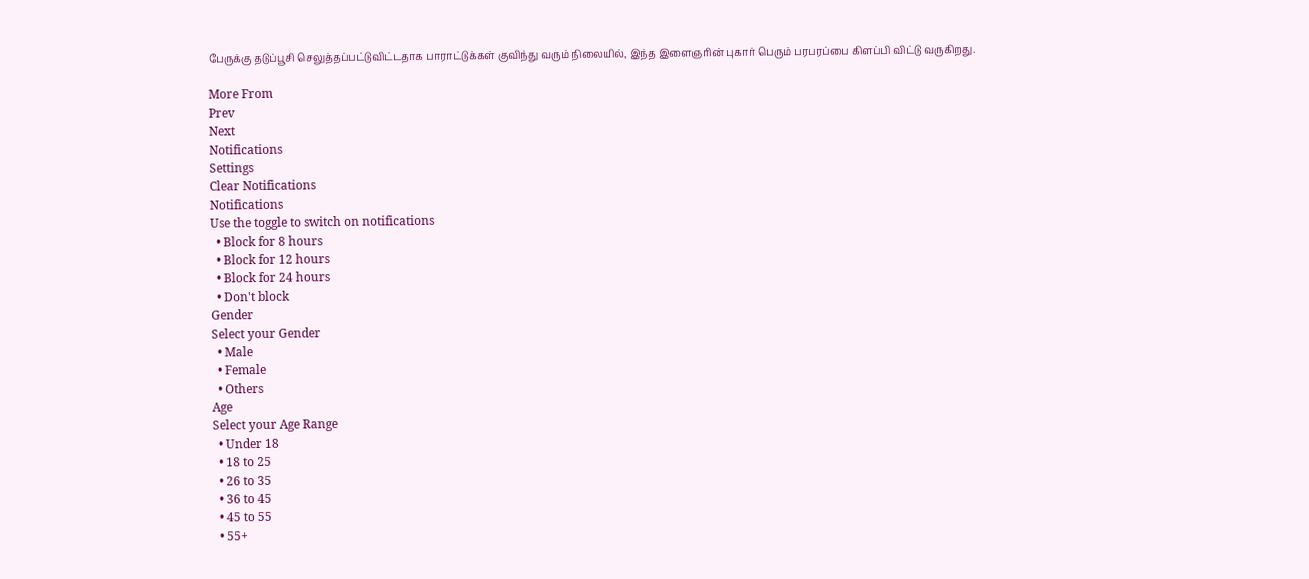பேருக்கு தடுப்பூசி செலுத்தப்பட்டுவிட்டதாக பாராட்டுக்கள் குவிந்து வரும் நிலையில், இந்த இளைஞரின் புகார் பெரும் பரபரப்பை கிளப்பி விட்டு வருகிறது.

More From
Prev
Next
Notifications
Settings
Clear Notifications
Notifications
Use the toggle to switch on notifications
  • Block for 8 hours
  • Block for 12 hours
  • Block for 24 hours
  • Don't block
Gender
Select your Gender
  • Male
  • Female
  • Others
Age
Select your Age Range
  • Under 18
  • 18 to 25
  • 26 to 35
  • 36 to 45
  • 45 to 55
  • 55+